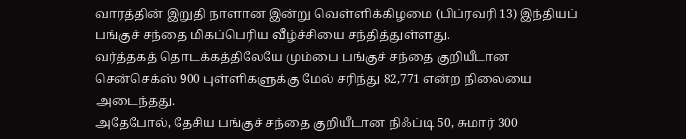வாரத்தின் இறுதி நாளான இன்று வெள்ளிக்கிழமை (பிப்ரவரி 13) இந்தியப் பங்குச் சந்தை மிகப்பெரிய வீழ்ச்சியை சந்தித்துள்ளது.
வர்த்தகத் தொடக்கத்திலேயே மும்பை பங்குச் சந்தை குறியீடான சென்செக்ஸ் 900 புள்ளிகளுக்கு மேல் சரிந்து 82,771 என்ற நிலையை அடைந்தது.
அதேபோல், தேசிய பங்குச் சந்தை குறியீடான நிஃப்டி 50, சுமார் 300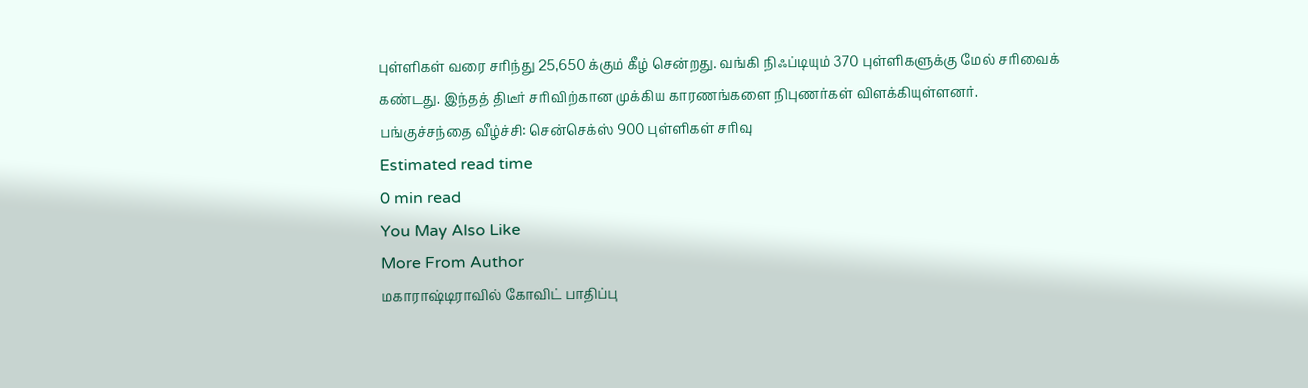புள்ளிகள் வரை சரிந்து 25,650 க்கும் கீழ் சென்றது. வங்கி நிஃப்டியும் 370 புள்ளிகளுக்கு மேல் சரிவைக் கண்டது. இந்தத் திடீர் சரிவிற்கான முக்கிய காரணங்களை நிபுணர்கள் விளக்கியுள்ளனர்.
பங்குச்சந்தை வீழ்ச்சி: சென்செக்ஸ் 900 புள்ளிகள் சரிவு
Estimated read time
0 min read
You May Also Like
More From Author
மகாராஷ்டிராவில் கோவிட் பாதிப்பு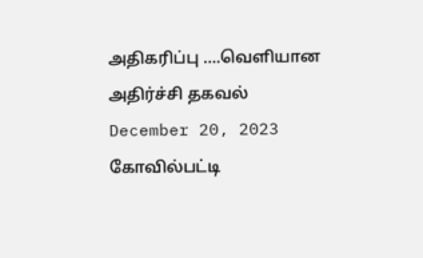அதிகரிப்பு ….வெளியான அதிர்ச்சி தகவல்
December 20, 2023
கோவில்பட்டி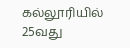கல்லூரியில் 25வது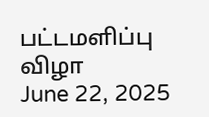பட்டமளிப்பு விழா
June 22, 2025